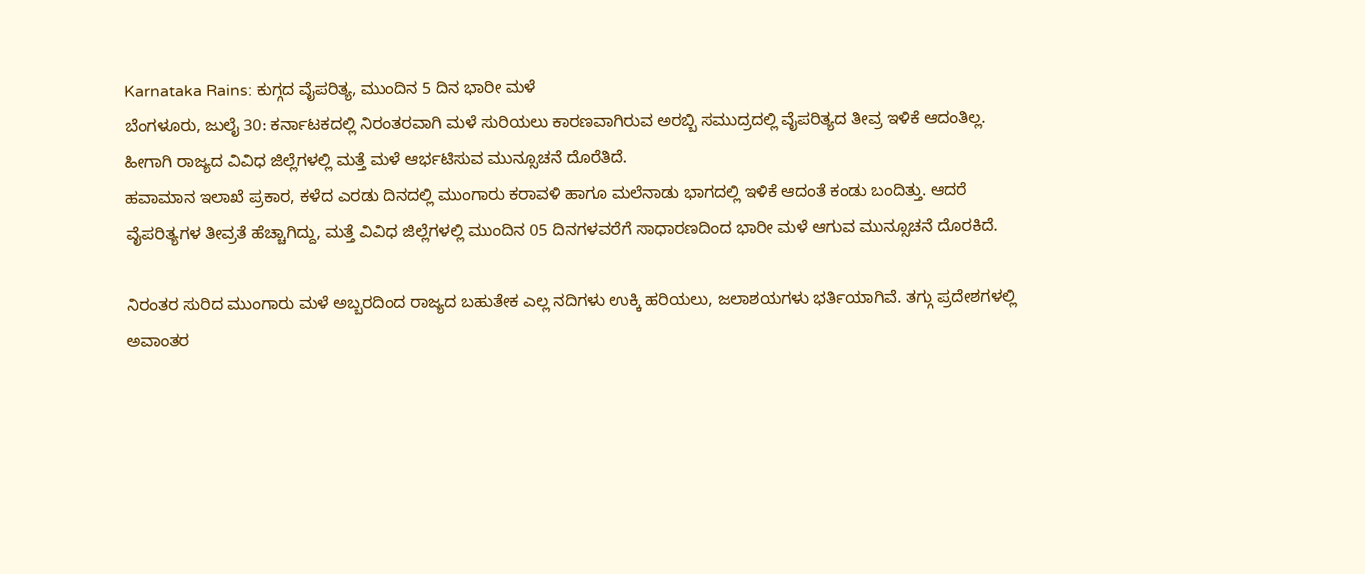Karnataka Rains: ಕುಗ್ಗದ ವೈಪರಿತ್ಯ, ಮುಂದಿನ 5 ದಿನ ಭಾರೀ ಮಳೆ
ಬೆಂಗಳೂರು, ಜುಲೈ 30: ಕರ್ನಾಟಕದಲ್ಲಿ ನಿರಂತರವಾಗಿ ಮಳೆ ಸುರಿಯಲು ಕಾರಣವಾಗಿರುವ ಅರಬ್ಬಿ ಸಮುದ್ರದಲ್ಲಿ ವೈಪರಿತ್ಯದ ತೀವ್ರ ಇಳಿಕೆ ಆದಂತಿಲ್ಲ. ಹೀಗಾಗಿ ರಾಜ್ಯದ ವಿವಿಧ ಜಿಲ್ಲೆಗಳಲ್ಲಿ ಮತ್ತೆ ಮಳೆ ಆರ್ಭಟಿಸುವ ಮುನ್ಸೂಚನೆ ದೊರೆತಿದೆ.
ಹವಾಮಾನ ಇಲಾಖೆ ಪ್ರಕಾರ, ಕಳೆದ ಎರಡು ದಿನದಲ್ಲಿ ಮುಂಗಾರು ಕರಾವಳಿ ಹಾಗೂ ಮಲೆನಾಡು ಭಾಗದಲ್ಲಿ ಇಳಿಕೆ ಆದಂತೆ ಕಂಡು ಬಂದಿತ್ತು. ಆದರೆ ವೈಪರಿತ್ಯಗಳ ತೀವ್ರತೆ ಹೆಚ್ಚಾಗಿದ್ದು, ಮತ್ತೆ ವಿವಿಧ ಜಿಲ್ಲೆಗಳಲ್ಲಿ ಮುಂದಿನ 05 ದಿನಗಳವರೆಗೆ ಸಾಧಾರಣದಿಂದ ಭಾರೀ ಮಳೆ ಆಗುವ ಮುನ್ಸೂಚನೆ ದೊರಕಿದೆ.

ನಿರಂತರ ಸುರಿದ ಮುಂಗಾರು ಮಳೆ ಅಬ್ಬರದಿಂದ ರಾಜ್ಯದ ಬಹುತೇಕ ಎಲ್ಲ ನದಿಗಳು ಉಕ್ಕಿ ಹರಿಯಲು, ಜಲಾಶಯಗಳು ಭರ್ತಿಯಾಗಿವೆ. ತಗ್ಗು ಪ್ರದೇಶಗಳಲ್ಲಿ ಅವಾಂತರ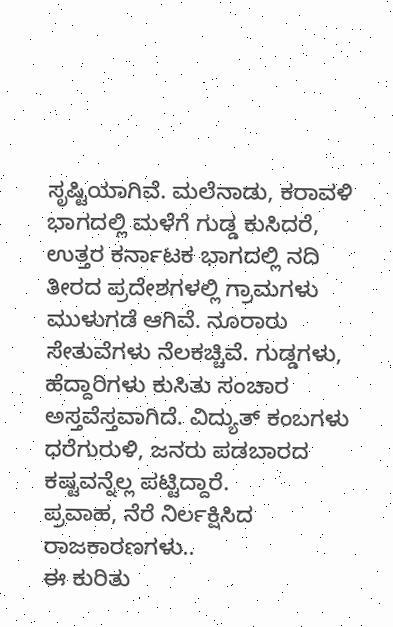ಸೃಷ್ಟಿಯಾಗಿವೆ. ಮಲೆನಾಡು, ಕರಾವಳಿ ಭಾಗದಲ್ಲಿ ಮಳೆಗೆ ಗುಡ್ಡ ಕುಸಿದರೆ, ಉತ್ತರ ಕರ್ನಾಟಕ ಭಾಗದಲ್ಲಿ ನದಿ ತೀರದ ಪ್ರದೇಶಗಳಲ್ಲಿ ಗ್ರಾಮಗಳು ಮುಳುಗಡೆ ಆಗಿವೆ. ನೂರಾರು ಸೇತುವೆಗಳು ನೆಲಕಚ್ಚಿವೆ. ಗುಡ್ಡಗಳು, ಹೆದ್ದಾರಿಗಳು ಕುಸಿತು ಸಂಚಾರ ಅಸ್ತವೆಸ್ತವಾಗಿದೆ. ವಿದ್ಯುತ್ ಕಂಬಗಳು ಧರೆಗುರುಳಿ, ಜನರು ಪಡಬಾರದ ಕಷ್ಟವನ್ನೆಲ್ಲ ಪಟ್ಟಿದ್ದಾರೆ.
ಪ್ರವಾಹ, ನೆರೆ ನಿರ್ಲಕ್ಷಿಸಿದ ರಾಜಕಾರಣಗಳು..
ಈ ಕುರಿತು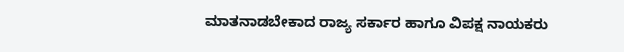ಮಾತನಾಡಬೇಕಾದ ರಾಜ್ಯ ಸರ್ಕಾರ ಹಾಗೂ ವಿಪಕ್ಷ ನಾಯಕರು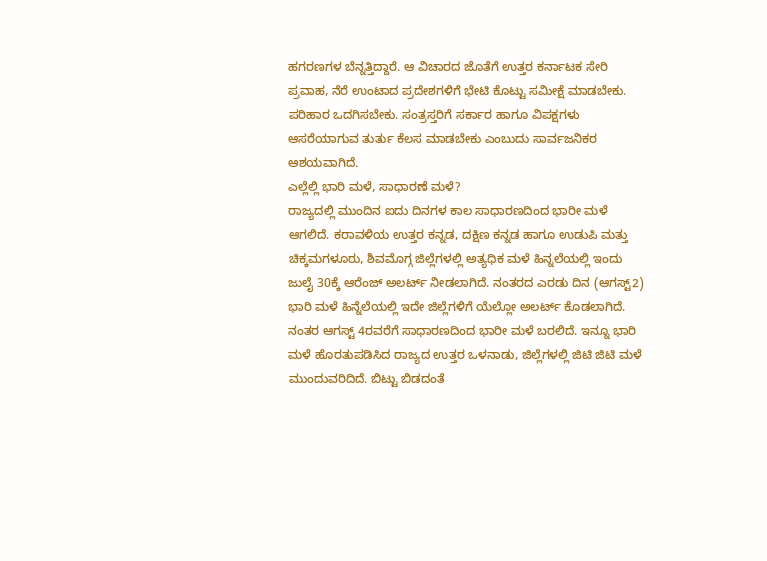ಹಗರಣಗಳ ಬೆನ್ನತ್ತಿದ್ದಾರೆ. ಆ ವಿಚಾರದ ಜೊತೆಗೆ ಉತ್ತರ ಕರ್ನಾಟಕ ಸೇರಿ ಪ್ರವಾಹ, ನೆರೆ ಉಂಟಾದ ಪ್ರದೇಶಗಳಿಗೆ ಭೇಟಿ ಕೊಟ್ಟು ಸಮೀಕ್ಷೆ ಮಾಡಬೇಕು. ಪರಿಹಾರ ಒದಗಿಸಬೇಕು. ಸಂತ್ರಸ್ತರಿಗೆ ಸರ್ಕಾರ ಹಾಗೂ ವಿಪಕ್ಷಗಳು ಆಸರೆಯಾಗುವ ತುರ್ತು ಕೆಲಸ ಮಾಡಬೇಕು ಎಂಬುದು ಸಾರ್ವಜನಿಕರ ಆಶಯವಾಗಿದೆ.
ಎಲ್ಲೆಲ್ಲಿ ಭಾರಿ ಮಳೆ, ಸಾಧಾರಣೆ ಮಳೆ?
ರಾಜ್ಯದಲ್ಲಿ ಮುಂದಿನ ಐದು ದಿನಗಳ ಕಾಲ ಸಾಧಾರಣದಿಂದ ಭಾರೀ ಮಳೆ ಆಗಲಿದೆ. ಕರಾವಳಿಯ ಉತ್ತರ ಕನ್ನಡ, ದಕ್ಷಿಣ ಕನ್ನಡ ಹಾಗೂ ಉಡುಪಿ ಮತ್ತು ಚಿಕ್ಕಮಗಳೂರು, ಶಿವಮೊಗ್ಗ ಜಿಲ್ಲೆಗಳಲ್ಲಿ ಅತ್ಯಧಿಕ ಮಳೆ ಹಿನ್ನಲೆಯಲ್ಲಿ ಇಂದು ಜುಲೈ 30ಕ್ಕೆ ಆರೆಂಜ್ ಅಲರ್ಟ್ ನೀಡಲಾಗಿದೆ. ನಂತರದ ಎರಡು ದಿನ (ಆಗಸ್ಟ್2) ಭಾರಿ ಮಳೆ ಹಿನ್ನೆಲೆಯಲ್ಲಿ ಇದೇ ಜಿಲ್ಲೆಗಳಿಗೆ ಯೆಲ್ಲೋ ಅಲರ್ಟ್ ಕೊಡಲಾಗಿದೆ.
ನಂತರ ಆಗಸ್ಟ್ 4ರವರೆಗೆ ಸಾಧಾರಣದಿಂದ ಭಾರೀ ಮಳೆ ಬರಲಿದೆ. ಇನ್ನೂ ಭಾರಿ ಮಳೆ ಹೊರತುಪಡಿಸಿದ ರಾಜ್ಯದ ಉತ್ತರ ಒಳನಾಡು, ಜಿಲ್ಲೆಗಳಲ್ಲಿ ಜಿಟಿ ಜಿಟಿ ಮಳೆ ಮುಂದುವರಿದಿದೆ. ಬಿಟ್ಟು ಬಿಡದಂತೆ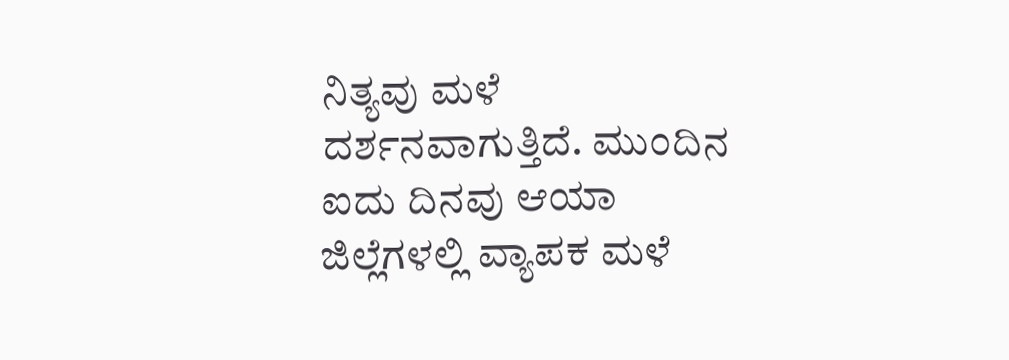ನಿತ್ಯವು ಮಳೆ ದರ್ಶನವಾಗುತ್ತಿದೆ. ಮುಂದಿನ ಐದು ದಿನವು ಆಯಾ ಜಿಲ್ಲೆಗಳಲ್ಲಿ ವ್ಯಾಪಕ ಮಳೆ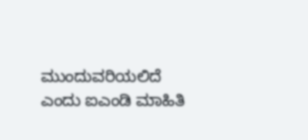ಮುಂದುವರಿಯಲಿದೆ ಎಂದು ಐಎಂಡಿ ಮಾಹಿತಿ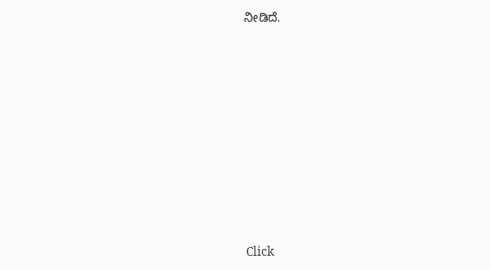ನೀಡಿದೆ.












Click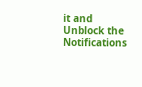it and Unblock the Notifications